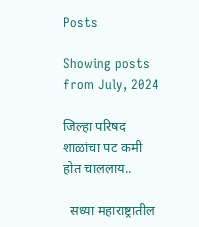Posts

Showing posts from July, 2024

जिल्हा परिषद शाळांचा पट कमी होत चाललाय..

  सध्या महाराष्ट्रातील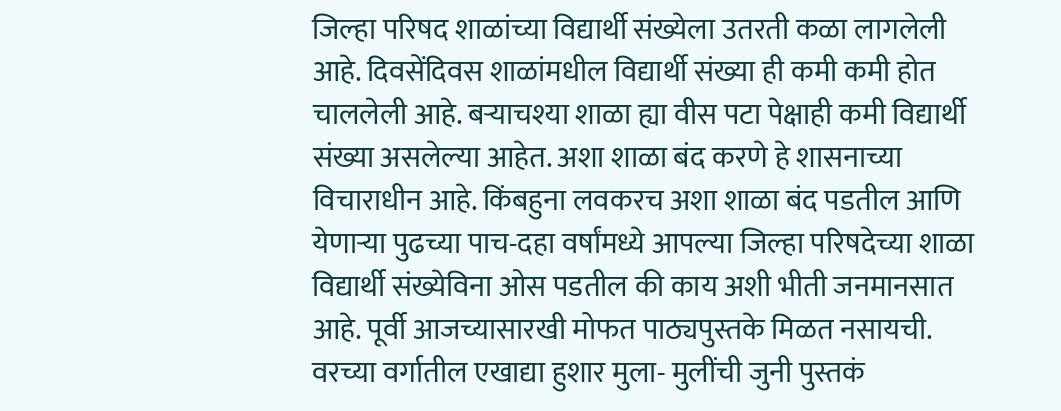जिल्हा परिषद शाळांच्या विद्यार्थी संख्येला उतरती कळा लागलेली आहे. दिवसेंदिवस शाळांमधील विद्यार्थी संख्या ही कमी कमी होत चाललेली आहे. बऱ्याचश्या शाळा ह्या वीस पटा पेक्षाही कमी विद्यार्थी संख्या असलेल्या आहेत. अशा शाळा बंद करणे हे शासनाच्या विचाराधीन आहे. किंबहुना लवकरच अशा शाळा बंद पडतील आणि येणाऱ्या पुढच्या पाच-दहा वर्षांमध्ये आपल्या जिल्हा परिषदेच्या शाळा विद्यार्थी संख्येविना ओस पडतील की काय अशी भीती जनमानसात आहे. पूर्वी आजच्यासारखी मोफत पाठ्यपुस्तके मिळत नसायची. वरच्या वर्गातील एखाद्या हुशार मुला- मुलींची जुनी पुस्तकं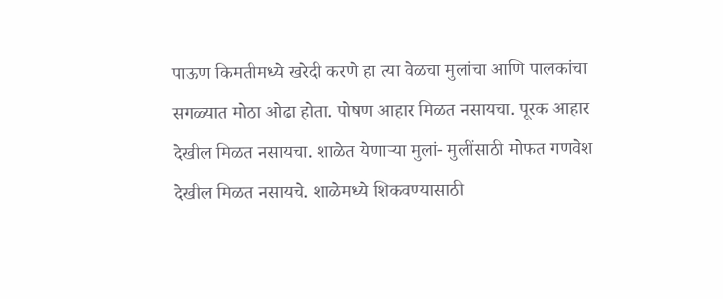पाऊण किमतीमध्ये खरेदी करणे हा त्या वेळचा मुलांचा आणि पालकांचा सगळ्यात मोठा ओढा होता. पोषण आहार मिळत नसायचा. पूरक आहार देखील मिळत नसायचा. शाळेत येणाऱ्या मुलां- मुलींसाठी मोफत गणवेश देखील मिळत नसायचे. शाळेमध्ये शिकवण्यासाठी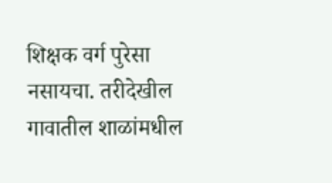शिक्षक वर्ग पुरेसा नसायचा. तरीदेखील गावातील शाळांमधील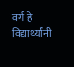वर्ग हे विद्यार्थ्यांनी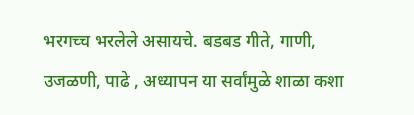भरगच्च भरलेले असायचे. बडबड गीते, गाणी, उजळणी, पाढे , अध्यापन या सर्वांमुळे शाळा कशा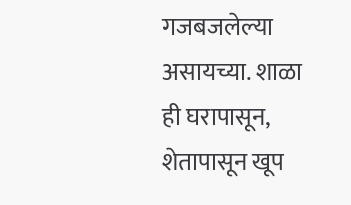गजबजलेल्या असायच्या. शाळा ही घरापासून, शेतापासून खूप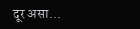दूर असा...